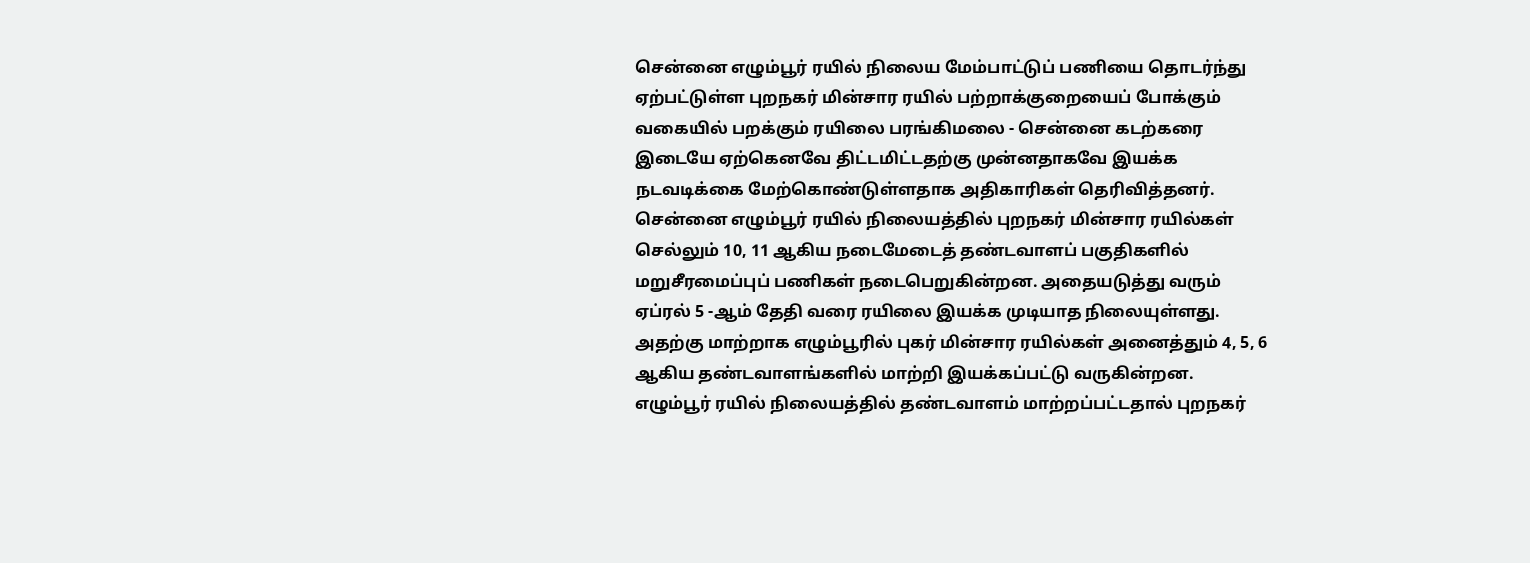சென்னை எழும்பூர் ரயில் நிலைய மேம்பாட்டுப் பணியை தொடர்ந்து ஏற்பட்டுள்ள புறநகர் மின்சார ரயில் பற்றாக்குறையைப் போக்கும் வகையில் பறக்கும் ரயிலை பரங்கிமலை - சென்னை கடற்கரை இடையே ஏற்கெனவே திட்டமிட்டதற்கு முன்னதாகவே இயக்க நடவடிக்கை மேற்கொண்டுள்ளதாக அதிகாரிகள் தெரிவித்தனர்.
சென்னை எழும்பூர் ரயில் நிலையத்தில் புறநகர் மின்சார ரயில்கள் செல்லும் 10, 11 ஆகிய நடைமேடைத் தண்டவாளப் பகுதிகளில் மறுசீரமைப்புப் பணிகள் நடைபெறுகின்றன. அதையடுத்து வரும் ஏப்ரல் 5 -ஆம் தேதி வரை ரயிலை இயக்க முடியாத நிலையுள்ளது. அதற்கு மாற்றாக எழும்பூரில் புகர் மின்சார ரயில்கள் அனைத்தும் 4, 5, 6 ஆகிய தண்டவாளங்களில் மாற்றி இயக்கப்பட்டு வருகின்றன.
எழும்பூர் ரயில் நிலையத்தில் தண்டவாளம் மாற்றப்பட்டதால் புறநகர்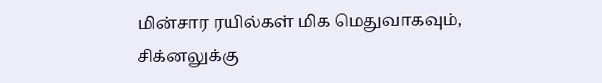மின்சார ரயில்கள் மிக மெதுவாகவும், சிக்னலுக்கு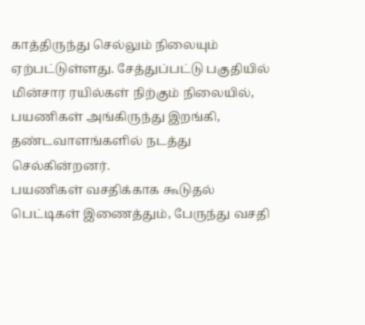காத்திருந்து செல்லும் நிலையும் ஏற்பட்டுள்ளது. சேத்துப்பட்டு பகுதியில் மின்சார ரயில்கள் நிற்கும் நிலையில், பயணிகள் அங்கிருந்து இறங்கி, தண்டவாளங்களில் நடத்து செல்கின்றனர்.
பயணிகள் வசதிக்காக கூடுதல் பெட்டிகள் இணைத்தும், பேருந்து வசதி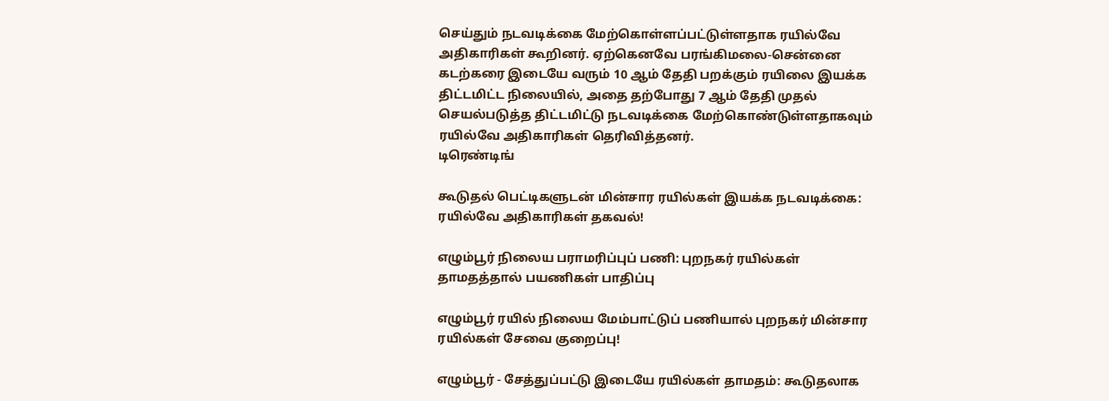செய்தும் நடவடிக்கை மேற்கொள்ளப்பட்டுள்ளதாக ரயில்வே அதிகாரிகள் கூறினர். ஏற்கெனவே பரங்கிமலை-சென்னை கடற்கரை இடையே வரும் 10 ஆம் தேதி பறக்கும் ரயிலை இயக்க திட்டமிட்ட நிலையில், அதை தற்போது 7 ஆம் தேதி முதல் செயல்படுத்த திட்டமிட்டு நடவடிக்கை மேற்கொண்டுள்ளதாகவும் ரயில்வே அதிகாரிகள் தெரிவித்தனர்.
டிரெண்டிங்

கூடுதல் பெட்டிகளுடன் மின்சார ரயில்கள் இயக்க நடவடிக்கை: ரயில்வே அதிகாரிகள் தகவல்!

எழும்பூர் நிலைய பராமரிப்புப் பணி: புறநகர் ரயில்கள் தாமதத்தால் பயணிகள் பாதிப்பு

எழும்பூர் ரயில் நிலைய மேம்பாட்டுப் பணியால் புறநகர் மின்சார ரயில்கள் சேவை குறைப்பு!

எழும்பூர் - சேத்துப்பட்டு இடையே ரயில்கள் தாமதம்: கூடுதலாக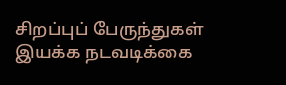சிறப்புப் பேருந்துகள் இயக்க நடவடிக்கை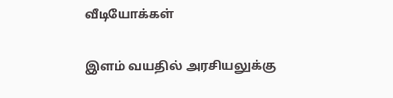வீடியோக்கள்

இளம் வயதில் அரசியலுக்கு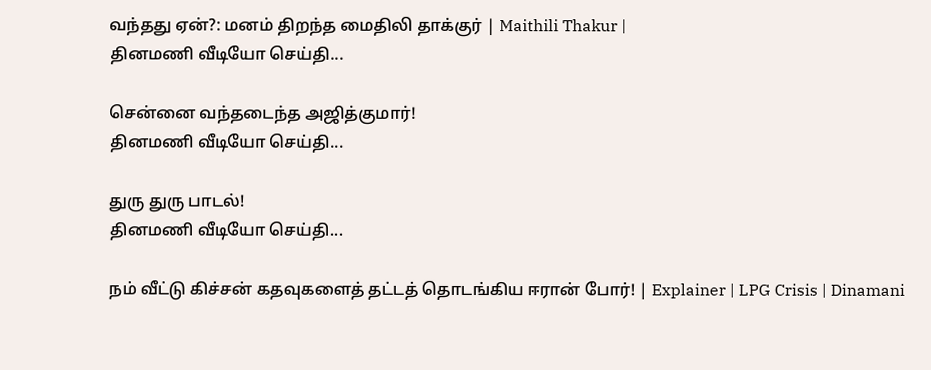வந்தது ஏன்?: மனம் திறந்த மைதிலி தாக்குர் | Maithili Thakur |
தினமணி வீடியோ செய்தி...

சென்னை வந்தடைந்த அஜித்குமார்!
தினமணி வீடியோ செய்தி...

துரு துரு பாடல்!
தினமணி வீடியோ செய்தி...

நம் வீட்டு கிச்சன் கதவுகளைத் தட்டத் தொடங்கிய ஈரான் போர்! | Explainer | LPG Crisis | Dinamani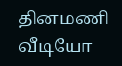தினமணி வீடியோ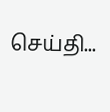செய்தி...